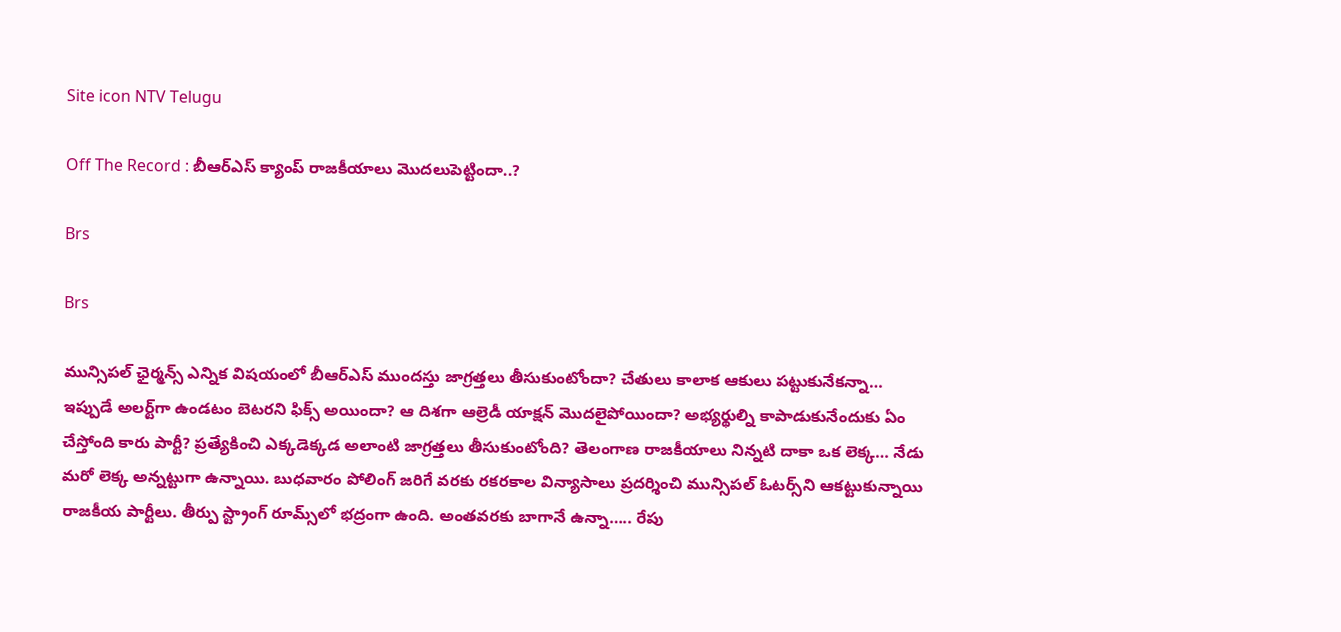Site icon NTV Telugu

Off The Record : బీఆర్ఎస్ క్యాంప్ రాజకీయాలు మొదలుపెట్టిందా..?

Brs

Brs

మున్సిపల్‌ ఛైర్మన్స్‌ ఎన్నిక విషయంలో బీఆర్‌ఎస్ ముందస్తు జాగ్రత్తలు తీసుకుంటోందా? చేతులు కాలాక ఆకులు పట్టుకునేకన్నా… ఇప్పుడే అలర్ట్‌గా ఉండటం బెటరని ఫిక్స్‌ అయిందా? ఆ దిశగా ఆల్రెడీ యాక్షన్‌ మొదలైపోయిందా? అభ్యర్థుల్ని కాపాడుకునేందుకు ఏం చేస్తోంది కారు పార్టీ? ప్రత్యేకించి ఎక్కడెక్కడ అలాంటి జాగ్రత్తలు తీసుకుంటోంది? తెలంగాణ రాజకీయాలు నిన్నటి దాకా ఒక లెక్క… నేడు మరో లెక్క అన్నట్టుగా ఉన్నాయి. బుధవారం పోలింగ్ జరిగే వరకు రకరకాల విన్యాసాలు ప్రదర్శించి మున్సిపల్‌ ఓటర్స్‌ని ఆకట్టుకున్నాయి రాజకీయ పార్టీలు. తీర్పు స్ట్రాంగ్‌ రూమ్స్‌లో భద్రంగా ఉంది. అంతవరకు బాగానే ఉన్నా….. రేపు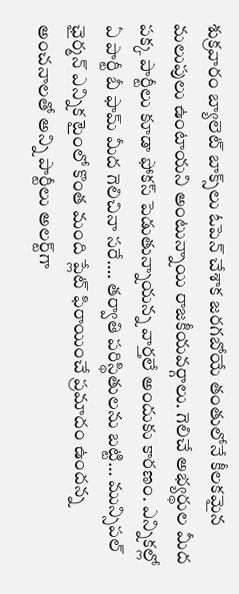శుక్రవారం బ్యాలెట్ బాక్స్‌లు ఓపెన్‌ చేశాక జరగబోయే తంతులోనే కీలకమైన మలుపులు ఉంటాయని అంటున్నాయి రాజకీయవర్గాలు. గెలిచే అభ్యర్థుల మీద పక్క పార్టీలు కూడా ఫోకస్‌ పెడుతున్నాయన్న వార్తలే అందుకు కారణం. ఎన్నికల్లో ఏ పార్టీ బీ ఫామ్ మీద గెలిచినా సరే…. తర్వాతి పరిస్థితులను బట్టి… మున్సిపల్‌ ఛైర్మన్‌ ఎన్నిక టైంలో కొంత మంది ప్లేట్ ఫిరాయించే ప్రమాదం ఉందన్న అంచనాలతో అన్ని పార్టీలు అలర్ట్‌గా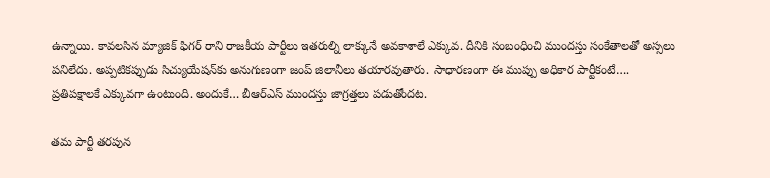ఉన్నాయి. కావలసిన మ్యాజిక్ ఫిగర్ రాని రాజకీయ పార్టీలు ఇతరుల్ని లాక్కునే అవకాశాలే ఎక్కువ. దీనికి సంబంధించి ముందస్తు సంకేతాలతో అస్సలు పనిలేదు. అప్పటికప్పుడు సిచ్యుయేషన్‌కు అనుగుణంగా జంప్‌ జిలానీలు తయారవుతారు. సాధారణంగా ఈ ముప్పు అధికార పార్టీకంటే…. ప్రతిపక్షాలకే ఎక్కువగా ఉంటుంది. అందుకే… బీఆర్‌ఎస్‌ ముందస్తు జాగ్రత్తలు పడుతోందట.

తమ పార్టీ తరపున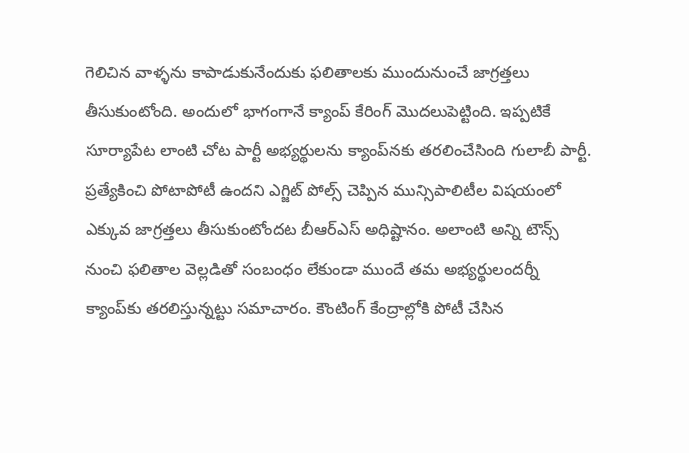గెలిచిన వాళ్ళను కాపాడుకునేందుకు ఫలితాలకు ముందునుంచే జాగ్రత్తలు తీసుకుంటోంది. అందులో భాగంగానే క్యాంప్‌ కేరింగ్‌ మొదలుపెట్టింది. ఇప్పటికే సూర్యాపేట లాంటి చోట పార్టీ అభ్యర్థులను క్యాంప్‌నకు తరలించేసింది గులాబీ పార్టీ. ప్రత్యేకించి పోటాపోటీ ఉందని ఎగ్జిట్ పోల్స్‌ చెప్పిన మున్సిపాలిటీల విషయంలో ఎక్కువ జాగ్రత్తలు తీసుకుంటోందట బీఆర్‌ఎస్‌ అధిష్టానం. అలాంటి అన్ని టౌన్స్‌ నుంచి ఫలితాల వెల్లడితో సంబంధం లేకుండా ముందే తమ అభ్యర్థులందర్నీ క్యాంప్‌కు తరలిస్తున్నట్టు సమాచారం. కౌంటింగ్ కేంద్రాల్లోకి పోటీ చేసిన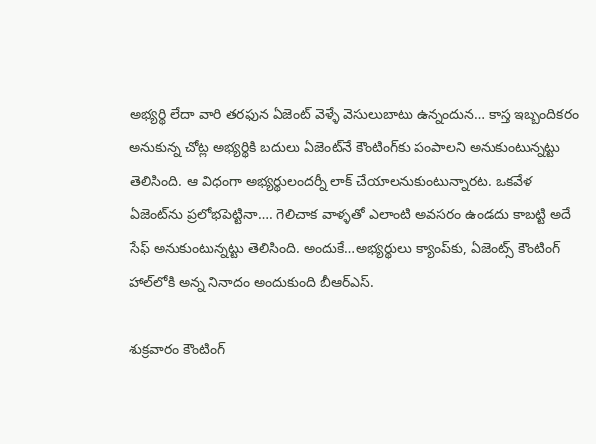అభ్యర్థి లేదా వారి తరఫున ఏజెంట్‌ వెళ్ళే వెసులుబాటు ఉన్నందున… కాస్త ఇబ్బందికరం అనుకున్న చోట్ల అభ్యర్థికి బదులు ఏజెంట్‌నే కౌంటింగ్‌కు పంపాలని అనుకుంటున్నట్టు తెలిసింది. ఆ విధంగా అభ్యర్థులందర్నీ లాక్‌ చేయాలనుకుంటున్నారట. ఒకవేళ ఏజెంట్‌ను ప్రలోభపెట్టినా…. గెలిచాక వాళ్ళతో ఎలాంటి అవసరం ఉండదు కాబట్టి అదే సేఫ్‌ అనుకుంటున్నట్టు తెలిసింది. అందుకే…అభ్యర్థులు క్యాంప్‌కు, ఏజెంట్స్‌ కౌంటింగ్‌ హాల్‌లోకి అన్న నినాదం అందుకుంది బీఆర్‌ఎస్‌.

శుక్రవారం కౌంటింగ్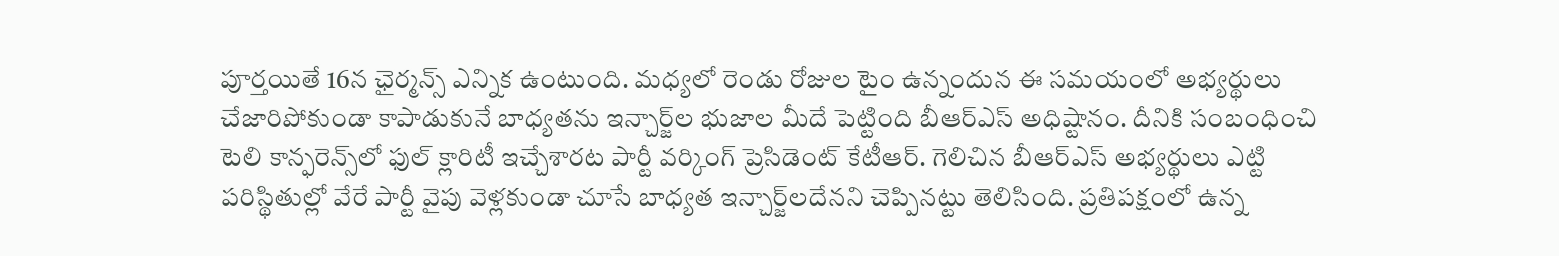పూర్తయితే 16న ఛైర్మన్స్‌ ఎన్నిక ఉంటుంది. మధ్యలో రెండు రోజుల టైం ఉన్నందున ఈ సమయంలో అభ్యర్థులు చేజారిపోకుండా కాపాడుకునే బాధ్యతను ఇన్చార్జ్‌ల భుజాల మీదే పెట్టింది బీఆర్‌ఎస్‌ అధిష్టానం. దీనికి సంబంధించి టెలి కాన్ఫరెన్స్‌లో ఫుల్‌ క్లారిటీ ఇచ్చేశారట పార్టీ వర్కింగ్‌ ప్రెసిడెంట్‌ కేటీఆర్‌. గెలిచిన బీఆర్‌ఎస్‌ అభ్యర్థులు ఎట్టి పరిస్థితుల్లో వేరే పార్టీ వైపు వెళ్లకుండా చూసే బాధ్యత ఇన్చార్జ్‌లదేనని చెప్పినట్టు తెలిసింది. ప్రతిపక్షంలో ఉన్న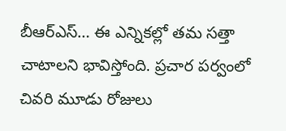బీఆర్ఎస్… ఈ ఎన్నికల్లో తమ సత్తా చాటాలని భావిస్తోంది. ప్రచార పర్వంలో చివరి మూడు రోజులు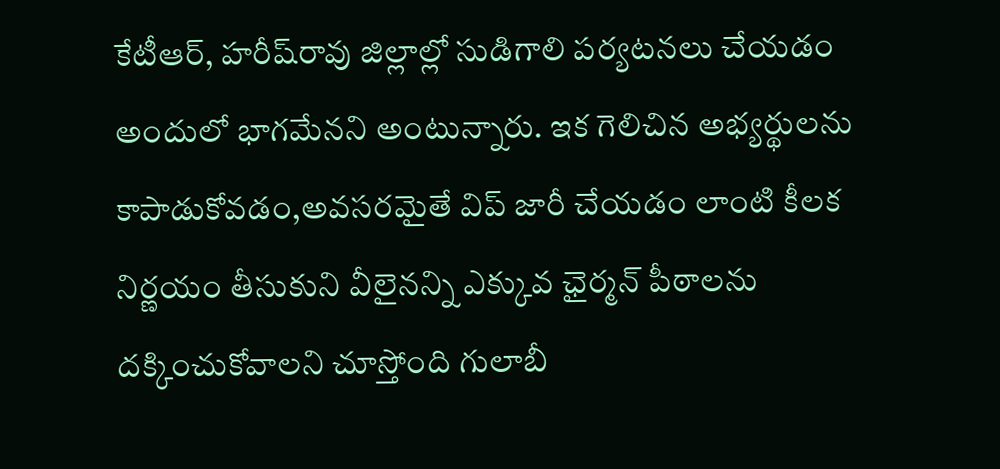కేటీఆర్‌, హరీష్‌రావు జిల్లాల్లో సుడిగాలి పర్యటనలు చేయడం అందులో భాగమేనని అంటున్నారు. ఇక గెలిచిన అభ్యర్థులను కాపాడుకోవడం,అవసరమైతే విప్ జారీ చేయడం లాంటి కీలక నిర్ణయం తీసుకుని వీలైనన్ని ఎక్కువ ఛైర్మన్‌ పీఠాలను దక్కించుకోవాలని చూస్తోంది గులాబీ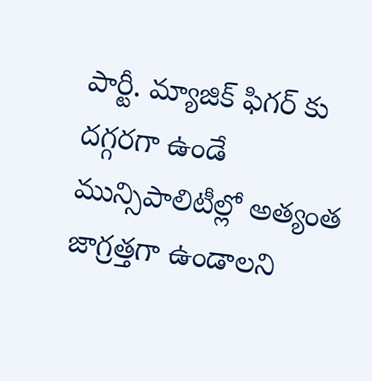పార్టీ. మ్యాజిక్ ఫిగర్ కు దగ్గరగా ఉండే మున్సిపాలిటీల్లో అత్యంత జాగ్రత్తగా ఉండాలని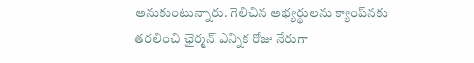అనుకుంటున్నారు. గెలిచిన అభ్యర్థులను క్యాంప్‌నకు తరలించి ఛైర్మన్‌ ఎన్నిక రోజు నేరుగా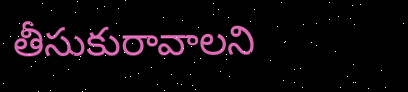తీసుకురావాలని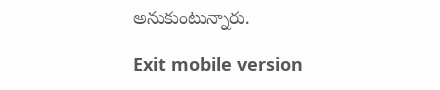అనుకుంటున్నారు.

Exit mobile version